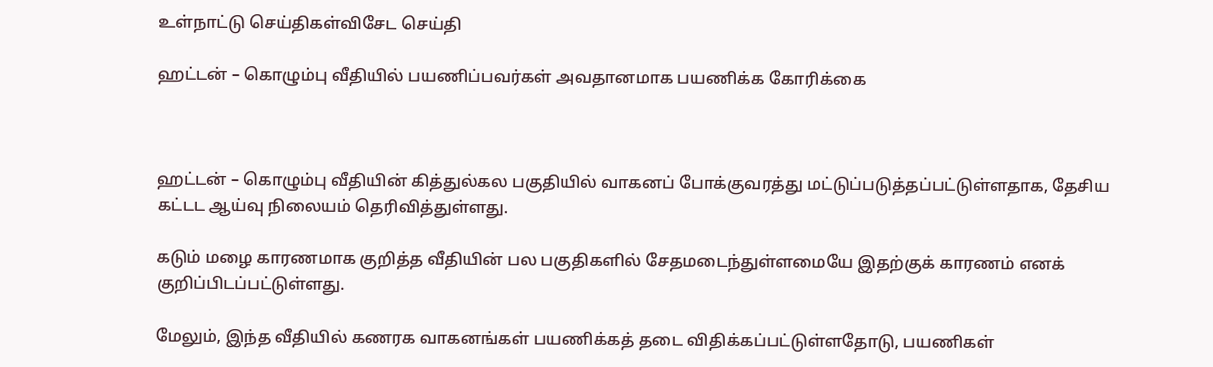உள்நாட்டு செய்திகள்விசேட செய்தி

ஹட்டன் – கொழும்பு வீதியில் பயணிப்பவர்கள் அவதானமாக பயணிக்க கோரிக்கை



ஹட்டன் – கொழும்பு வீதியின் கித்துல்கல பகுதியில் வாகனப் போக்குவரத்து மட்டுப்படுத்தப்பட்டுள்ளதாக, தேசிய கட்டட ஆய்வு நிலையம் தெரிவித்துள்ளது.

கடும் மழை காரணமாக குறித்த வீதியின் பல பகுதிகளில் சேதமடைந்துள்ளமையே இதற்குக் காரணம் எனக் குறிப்பிடப்பட்டுள்ளது.

மேலும், இந்த வீதியில் கணரக வாகனங்கள் பயணிக்கத் தடை விதிக்கப்பட்டுள்ளதோடு, பயணிகள்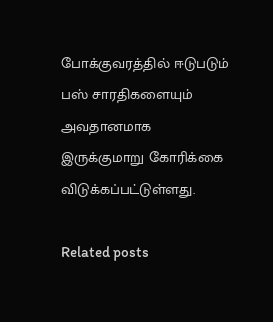போக்குவரத்தில் ஈடுபடும் பஸ் சாரதிகளையும் அவதானமாக இருக்குமாறு கோரிக்கை விடுக்கப்பட்டுள்ளது.

Related posts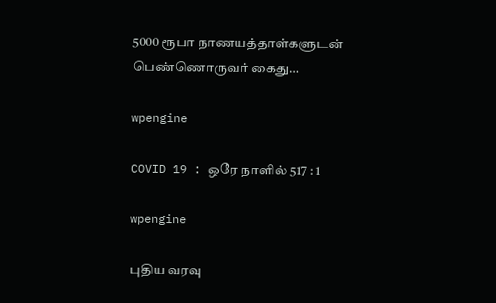5000 ரூபா நாணயத்தாள்களுடன் பெண்ணொருவர் கைது…

wpengine

COVID 19 : ஒரே நாளில் 517 : 1

wpengine

புதிய வரவு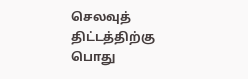செலவுத் திட்டத்திற்கு பொது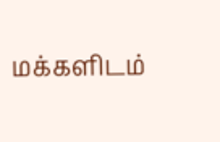மக்களிடம்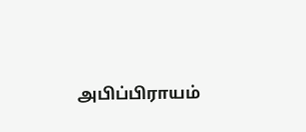அபிப்பிராயம்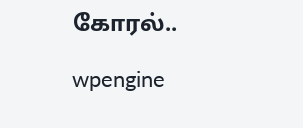கோரல்..

wpengine